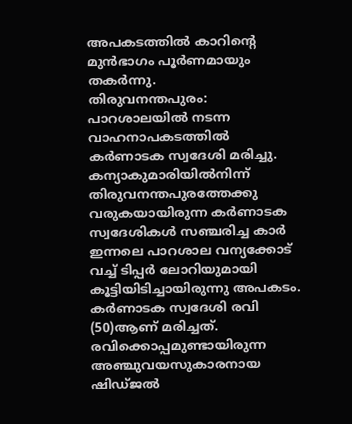അപകടത്തിൽ കാറിന്റെ മുൻഭാഗം പൂർണമായും തകർന്നു.
തിരുവനന്തപുരം: പാറശാലയിൽ നടന്ന വാഹനാപകടത്തിൽ കർണാടക സ്വദേശി മരിച്ചു. കന്യാകുമാരിയിൽനിന്ന് തിരുവനന്തപുരത്തേക്കു വരുകയായിരുന്ന കർണാടക സ്വദേശികൾ സഞ്ചരിച്ച കാർ ഇന്നലെ പാറശാല വന്യക്കോട് വച്ച് ടിപ്പർ ലോറിയുമായി കൂട്ടിയിടിച്ചായിരുന്നു അപകടം. കർണാടക സ്വദേശി രവി (50)ആണ് മരിച്ചത്. രവിക്കൊപ്പമുണ്ടായിരുന്ന അഞ്ചുവയസുകാരനായ ഷിഡ്ജൽ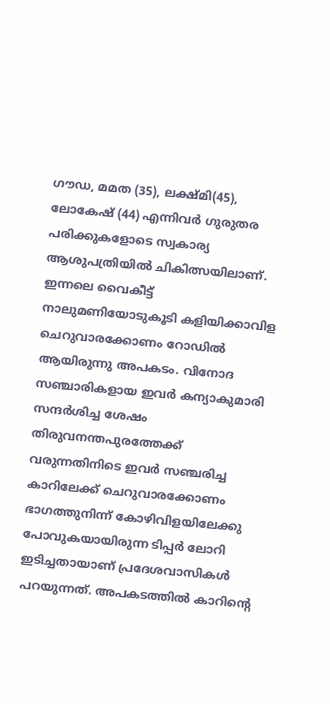ഗൗഡ, മമത (35), ലക്ഷ്മി(45), ലോകേഷ് (44) എന്നിവർ ഗുരുതര പരിക്കുകളോടെ സ്വകാര്യ ആശുപത്രിയിൽ ചികിത്സയിലാണ്. ഇന്നലെ വൈകീട്ട് നാലുമണിയോടുകൂടി കളിയിക്കാവിള ചെറുവാരക്കോണം റോഡിൽ ആയിരുന്നു അപകടം. വിനോദ സഞ്ചാരികളായ ഇവർ കന്യാകുമാരി സന്ദർശിച്ച ശേഷം തിരുവനന്തപുരത്തേക്ക് വരുന്നതിനിടെ ഇവർ സഞ്ചരിച്ച കാറിലേക്ക് ചെറുവാരക്കോണം ഭാഗത്തുനിന്ന് കോഴിവിളയിലേക്കു പോവുകയായിരുന്ന ടിപ്പർ ലോറി ഇടിച്ചതായാണ് പ്രദേശവാസികൾ പറയുന്നത്. അപകടത്തിൽ കാറിന്റെ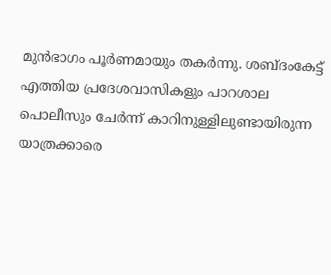മുൻഭാഗം പൂർണമായും തകർന്നു. ശബ്ദംകേട്ട് എത്തിയ പ്രദേശവാസികളും പാറശാല പൊലീസും ചേർന്ന് കാറിനുള്ളിലുണ്ടായിരുന്ന യാത്രക്കാരെ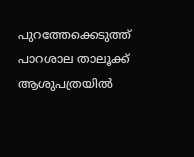പുറത്തേക്കെടുത്ത് പാറശാല താലൂക്ക് ആശുപത്രയിൽ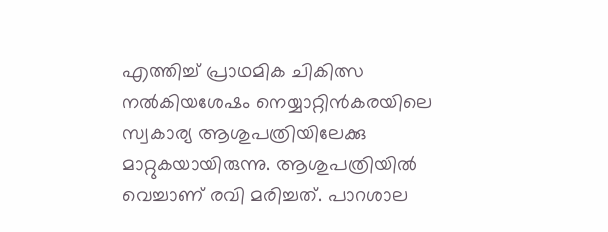എത്തിച്ച് പ്രാഥമിക ചികിത്സ നൽകിയശേഷം നെയ്യാറ്റിൻകരയിലെ സ്വകാര്യ ആശുപത്രിയിലേക്കു മാറ്റുകയായിരുന്നു. ആശുപത്രിയിൽ വെച്ചാണ് രവി മരിച്ചത്. പാറശാല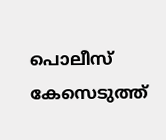പൊലീസ് കേസെടുത്ത്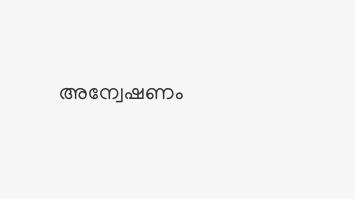അന്വേഷണം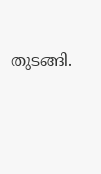തുടങ്ങി.